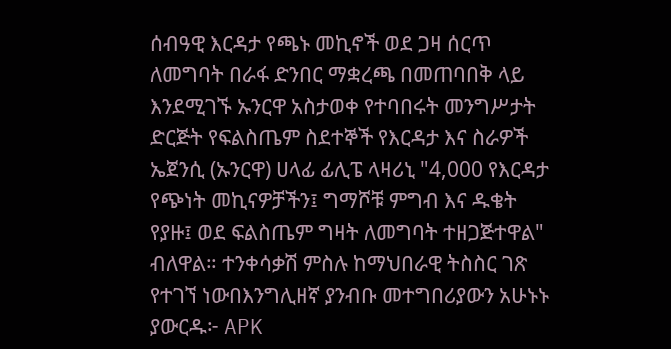ሰብዓዊ እርዳታ የጫኑ መኪኖች ወደ ጋዛ ሰርጥ ለመግባት በራፋ ድንበር ማቋረጫ በመጠባበቅ ላይ እንደሚገኙ ኡንርዋ አስታወቀ የተባበሩት መንግሥታት ድርጅት የፍልስጤም ስደተኞች የእርዳታ እና ስራዎች ኤጀንሲ (ኡንርዋ) ሀላፊ ፊሊፔ ላዛሪኒ "4,000 የእርዳታ የጭነት መኪናዎቻችን፤ ግማሾቹ ምግብ እና ዱቄት የያዙ፤ ወደ ፍልስጤም ግዛት ለመግባት ተዘጋጅተዋል" ብለዋል። ተንቀሳቃሽ ምስሉ ከማህበራዊ ትስስር ገጽ የተገኘ ነውበእንግሊዘኛ ያንብቡ መተግበሪያውን አሁኑኑ ያውርዱ፦ APK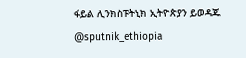ፋይል ሊንክስፑትኒክ ኢትዮጵያን ይወዳጁ @sputnik_ethiopia